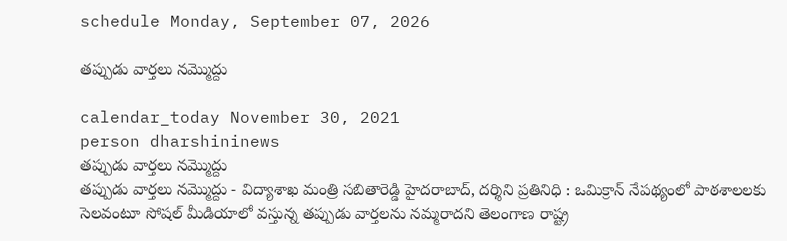schedule Monday, September 07, 2026

తప్పుడు వార్తలు నమ్మొద్దు

calendar_today November 30, 2021
person dharshininews
తప్పుడు వార్తలు నమ్మొద్దు
తప్పుడు వార్తలు నమ్మొద్దు - విద్యాశాఖ మంత్రి స‌బితారెడ్డి హైదరాబాద్‌, ద‌ర్శిని ప్ర‌తినిధి : ఒమిక్రాన్ నేప‌థ్యంలో పాఠశాలలకు సెలవంటూ సోషల్‌ మీడియాలో వస్తున్న త‌ప్పుడు వార్త‌ల‌ను న‌మ్మ‌రాద‌ని తెలంగాణ రాష్ట్ర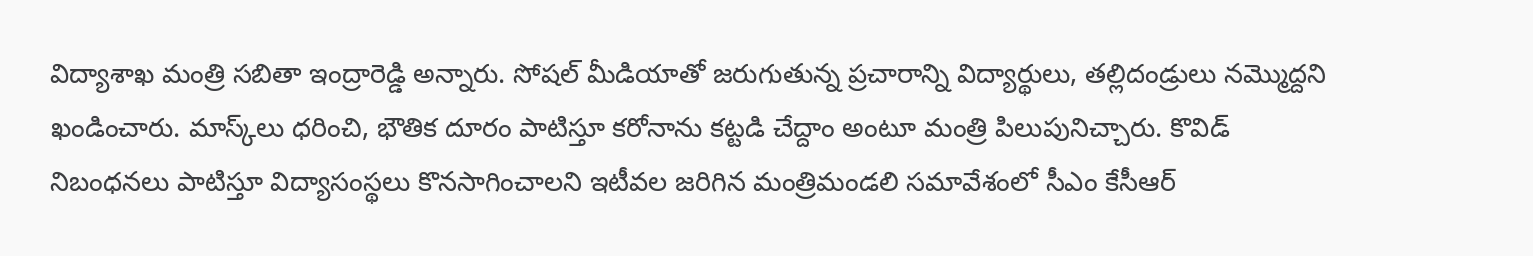విద్యాశాఖ మంత్రి సబితా ఇంద్రారెడ్డి అన్నారు. సోషల్‌ మీడియాతో జరుగుతున్న ప్రచారాన్ని విద్యార్థులు, తల్లిదండ్రులు నమ్మొద్దని ఖండించారు. మాస్క్‌లు ధరించి, భౌతిక దూరం పాటిస్తూ కరోనాను కట్టడి చేద్దాం అంటూ మంత్రి పిలుపునిచ్చారు. కొవిడ్‌ నిబంధనలు పాటిస్తూ విద్యాసంస్థలు కొనసాగించాలని ఇటీవల జరిగిన మంత్రిమండలి సమావేశంలో సీఎం కేసీఆర్‌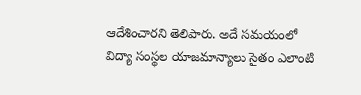ఆదేశించారని తెలిపారు. అదే సమయంలో విద్యా సంస్థల యాజమాన్యాలు సైతం ఎలాంటి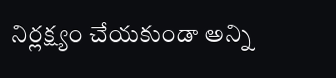నిర్ల‌క్ష్యం చేయ‌కుండా అన్ని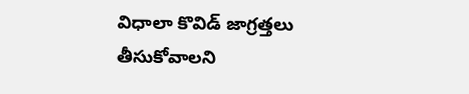విధాలా కొవిడ్‌ జాగ్రత్తలు తీసుకోవాలని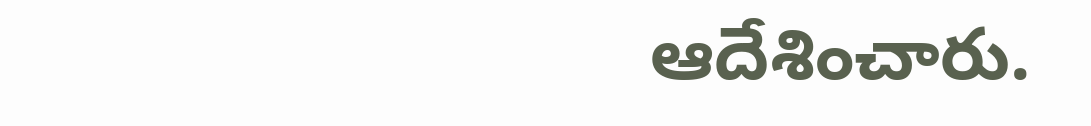ఆదేశించారు.